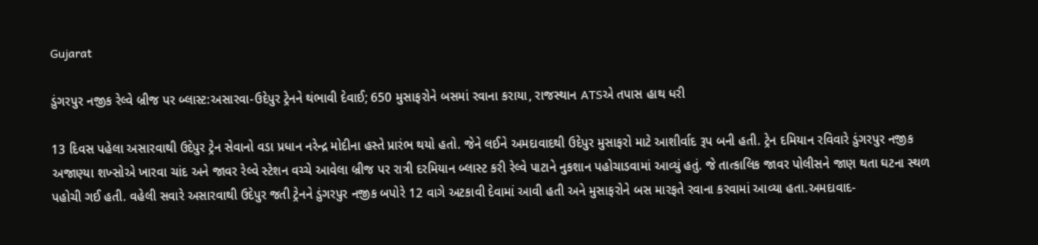Gujarat

ડુંગરપુર નજીક રેલ્વે બ્રીજ પર બ્લાસ્ટ:અસારવા-ઉદેપુર ટ્રેનને થંભાવી દેવાઈ; 650 મુસાફરોને બસમાં રવાના કરાયા, રાજસ્થાન ATSએ તપાસ હાથ ધરી

13 દિવસ પહેલા અસારવાથી ઉદેપુર ટ્રેન સેવાનો વડા પ્રધાન નરેન્દ્ર મોદીના હસ્તે પ્રારંભ થયો હતો. જેને લઈને અમદાવાદથી ઉદેપુર મુસાફરો માટે આશીર્વાદ રૂપ બની હતી. ટ્રેન દમિયાન રવિવારે ડુંગરપુર નજીક અજાણ્યા શખ્સોએ ખારવા ચાંદ અને જાવર રેલ્વે સ્ટેશન વચ્ચે આવેલા બ્રીજ પર રાત્રી દરમિયાન બ્લાસ્ટ કરી રેલ્વે પાટાને નુકશાન પહોચાડવામાં આવ્યું હતું. જે તાત્કાલિક જાવર પોલીસને જાણ થતા ઘટના સ્થળ પહોચી ગઈ હતી. વહેલી સવારે અસારવાથી ઉદેપુર જતી ટ્રેનને ડુંગરપુર નજીક બપોરે 12 વાગે અટકાવી દેવામાં આવી હતી અને મુસાફરોને બસ મારફતે રવાના કરવામાં આવ્યા હતા.અમદાવાદ-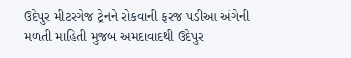ઉદેપુર મીટરગેજ ટ્રેનને રોકવાની ફરજ પડીઆ અંગેની મળતી માહિતી મુજબ અમદાવાદથી ઉદેપુર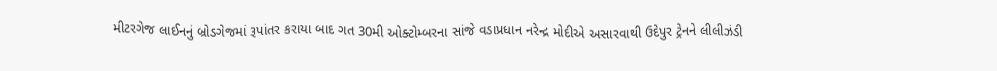મીટરગેજ લાઈનનું બ્રોડગેજમાં રૂપાંતર કરાયા બાદ ગત 30મી ઓક્ટોમ્બરના સાંજે વડાપ્રધાન નરેન્દ્ર મોદીએ અસારવાથી ઉદેપુર ટ્રેનને લીલીઝંડી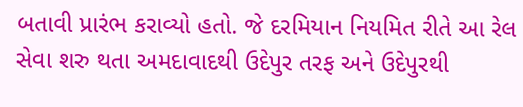બતાવી પ્રારંભ કરાવ્યો હતો. જે દરમિયાન નિયમિત રીતે આ રેલ સેવા શરુ થતા અમદાવાદથી ઉદેપુર તરફ અને ઉદેપુરથી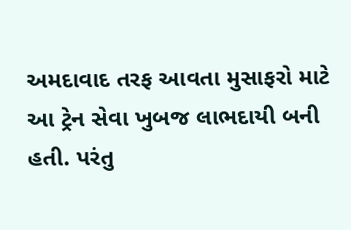અમદાવાદ તરફ આવતા મુસાફરો માટે આ ટ્રેન સેવા ખુબજ લાભદાયી બની હતી. પરંતુ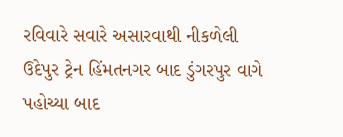રવિવારે સવારે અસારવાથી નીકળેલી ઉદેપુર ટ્રેન હિંમતનગર બાદ ડુંગરપુર વાગે પહોચ્યા બાદ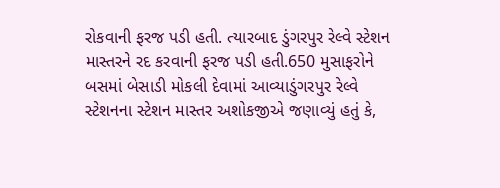રોકવાની ફરજ પડી હતી. ત્યારબાદ ડુંગરપુર રેલ્વે સ્ટેશન માસ્તરને રદ કરવાની ફરજ પડી હતી.650 મુસાફરોને બસમાં બેસાડી મોકલી દેવામાં આવ્યાડુંગરપુર રેલ્વે સ્ટેશનના સ્ટેશન માસ્તર અશોકજીએ જણાવ્યું હતું કે,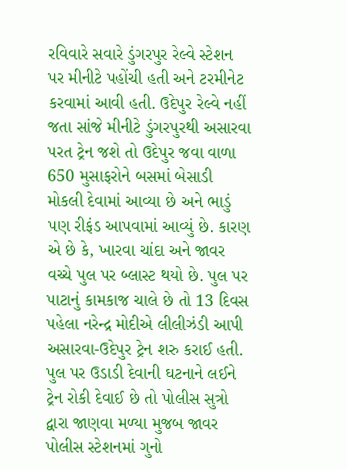રવિવારે સવારે ડુંગરપુર રેલ્વે સ્ટેશન પર મીનીટે પહોંચી હતી અને ટરમીનેટ કરવામાં આવી હતી. ઉદેપુર રેલ્વે નહીં જતા સાંજે મીનીટે ડુંગરપુરથી અસારવા પરત ટ્રેન જશે તો ઉદેપુર જવા વાળા 650 મુસાફરોને બસમાં બેસાડી મોકલી દેવામાં આવ્યા છે અને ભાડું પણ રીફંડ આપવામાં આવ્યું છે. કારણ એ છે કે, ખારવા ચાંદા અને જાવર વચ્ચે પુલ પર બ્લાસ્ટ થયો છે. પુલ પર પાટાનું કામકાજ ચાલે છે તો 13 દિવસ પહેલા નરેન્દ્ર મોદીએ લીલીઝંડી આપી અસારવા-ઉદેપુર ટ્રેન શરુ કરાઈ હતી. પુલ પર ઉડાડી દેવાની ઘટનાને લઈને ટ્રેન રોકી દેવાઈ છે તો પોલીસ સુત્રો દ્વારા જાણવા મળ્યા મુજબ જાવર પોલીસ સ્ટેશનમાં ગુનો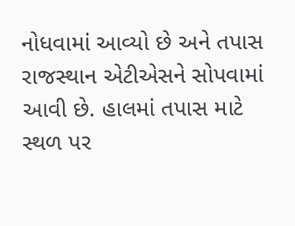નોધવામાં આવ્યો છે અને તપાસ રાજસ્થાન એટીએસને સોપવામાં આવી છે. હાલમાં તપાસ માટે સ્થળ પર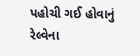પહોચી ગઈ હોવાનું રેલ્વેના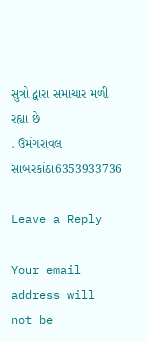સુત્રો દ્વારા સમાચાર મળી રહ્યા છે
. ઉમંગરાવલ સાબરકાંઠા6353933736

Leave a Reply

Your email address will not be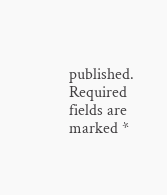published. Required fields are marked *